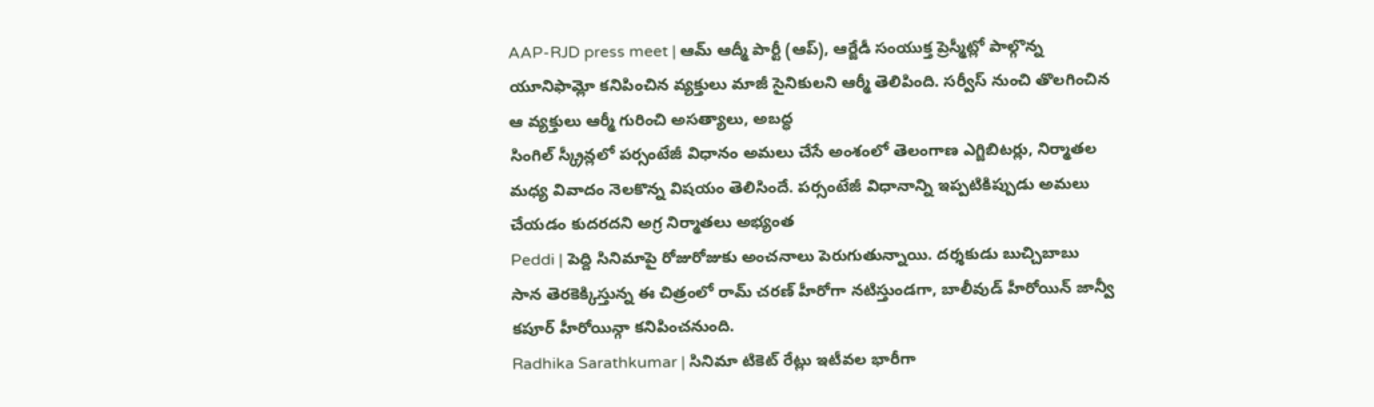AAP-RJD press meet | ఆమ్ ఆద్మీ పార్టీ (ఆప్), ఆర్జేడీ సంయుక్త ప్రెస్మీట్లో పాల్గొన్న యూనిఫామ్లో కనిపించిన వ్యక్తులు మాజీ సైనికులని ఆర్మీ తెలిపింది. సర్వీస్ నుంచి తొలగించిన ఆ వ్యక్తులు ఆర్మీ గురించి అసత్యాలు, అబద్ధ
సింగిల్ స్క్రీన్లలో పర్సంటేజీ విధానం అమలు చేసే అంశంలో తెలంగాణ ఎగ్జిబిటర్లు, నిర్మాతల మధ్య వివాదం నెలకొన్న విషయం తెలిసిందే. పర్సంటేజీ విధానాన్ని ఇప్పటికిప్పుడు అమలు చేయడం కుదరదని అగ్ర నిర్మాతలు అభ్యంత
Peddi | పెద్ది సినిమాపై రోజురోజుకు అంచనాలు పెరుగుతున్నాయి. దర్శకుడు బుచ్చిబాబు సాన తెరకెక్కిస్తున్న ఈ చిత్రంలో రామ్ చరణ్ హీరోగా నటిస్తుండగా, బాలీవుడ్ హీరోయిన్ జాన్వీ కపూర్ హీరోయిన్గా కనిపించనుంది.
Radhika Sarathkumar | సినిమా టికెట్ రేట్లు ఇటీవల భారీగా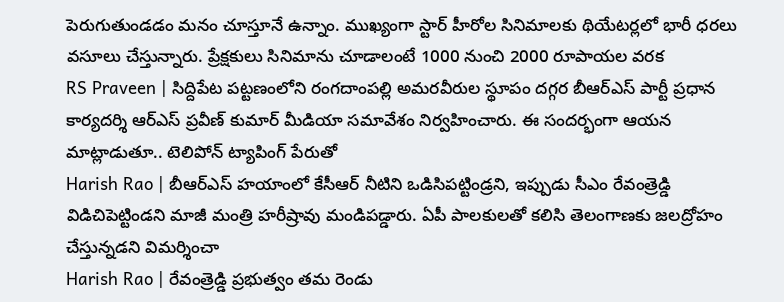పెరుగుతుండడం మనం చూస్తూనే ఉన్నాం. ముఖ్యంగా స్టార్ హీరోల సినిమాలకు థియేటర్లలో భారీ ధరలు వసూలు చేస్తున్నారు. ప్రేక్షకులు సినిమాను చూడాలంటే 1000 నుంచి 2000 రూపాయల వరక
RS Praveen | సిద్దిపేట పట్టణంలోని రంగదాంపల్లి అమరవీరుల స్థూపం దగ్గర బీఆర్ఎస్ పార్టీ ప్రధాన కార్యదర్శి ఆర్ఎస్ ప్రవీణ్ కుమార్ మీడియా సమావేశం నిర్వహించారు. ఈ సందర్భంగా ఆయన మాట్లాడుతూ.. టెలిపోన్ ట్యాపింగ్ పేరుతో
Harish Rao | బీఆర్ఎస్ హయాంలో కేసీఆర్ నీటిని ఒడిసిపట్టిండ్రని, ఇప్పుడు సీఎం రేవంత్రెడ్డి విడిచిపెట్టిండని మాజీ మంత్రి హరీష్రావు మండిపడ్డారు. ఏపీ పాలకులతో కలిసి తెలంగాణకు జలద్రోహం చేస్తున్నడని విమర్శించా
Harish Rao | రేవంత్రెడ్డి ప్రభుత్వం తమ రెండు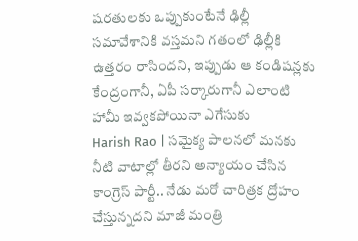షరతులకు ఒప్పుకుంటేనే ఢిల్లీ సమావేశానికి వస్తమని గతంలో ఢిల్లీకి ఉత్తరం రాసిందని, ఇప్పుడు ఆ కండిషన్లకు కేంద్రంగానీ, ఏపీ సర్కారుగానీ ఎలాంటి హామీ ఇవ్వకపోయినా ఎగేసుకు
Harish Rao | సమైక్య పాలనలో మనకు నీటి వాటాల్లో తీరని అన్యాయం చేసిన కాంగ్రెస్ పార్టీ.. నేడు మరో చారిత్రక ద్రోహం చేస్తున్నదని మాజీ మంత్రి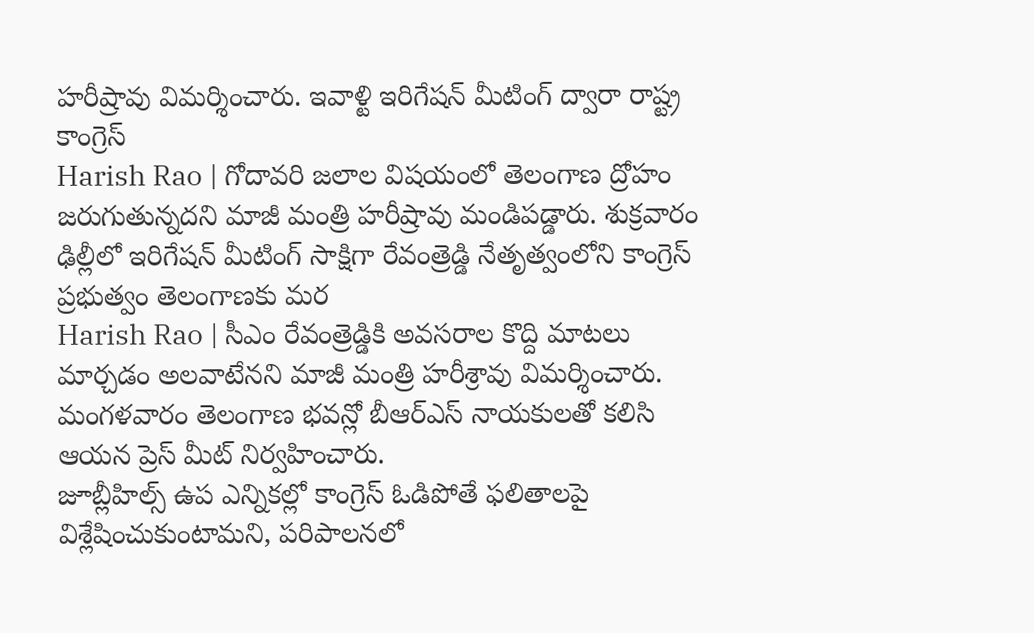హరీష్రావు విమర్శించారు. ఇవాళ్టి ఇరిగేషన్ మీటింగ్ ద్వారా రాష్ట్ర కాంగ్రెస్
Harish Rao | గోదావరి జలాల విషయంలో తెలంగాణ ద్రోహం జరుగుతున్నదని మాజీ మంత్రి హరీష్రావు మండిపడ్డారు. శుక్రవారం ఢిల్లీలో ఇరిగేషన్ మీటింగ్ సాక్షిగా రేవంత్రెడ్డి నేతృత్వంలోని కాంగ్రెస్ ప్రభుత్వం తెలంగాణకు మర
Harish Rao | సీఎం రేవంత్రెడ్డికి అవసరాల కొద్ది మాటలు మార్చడం అలవాటేనని మాజీ మంత్రి హరీశ్రావు విమర్శించారు. మంగళవారం తెలంగాణ భవన్లో బీఆర్ఎస్ నాయకులతో కలిసి ఆయన ప్రెస్ మీట్ నిర్వహించారు.
జూబ్లీహిల్స్ ఉప ఎన్నికల్లో కాంగ్రెస్ ఓడిపోతే ఫలితాలపై విశ్లేషించుకుంటామని, పరిపాలనలో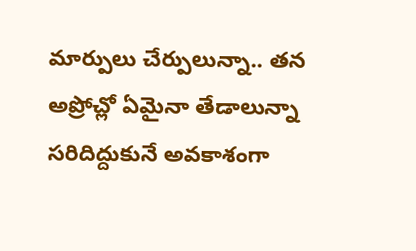మార్పులు చేర్పులున్నా.. తన అప్రోచ్లో ఏమైనా తేడాలున్నా సరిదిద్దుకునే అవకాశంగా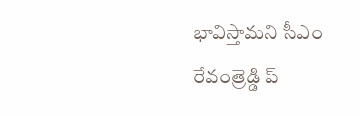భావిస్తామని సీఎం రేవంత్రెడ్డి ప్